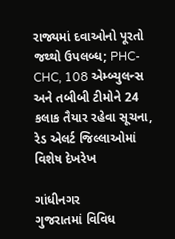રાજ્યમાં દવાઓનો પૂરતો જથ્થો ઉપલબ્ધ; PHC-CHC, 108 એમ્બ્યુલન્સ અને તબીબી ટીમોને 24 કલાક તૈયાર રહેવા સૂચના, રેડ એલર્ટ જિલ્લાઓમાં વિશેષ દેખરેખ

ગાંધીનગર
ગુજરાતમાં વિવિધ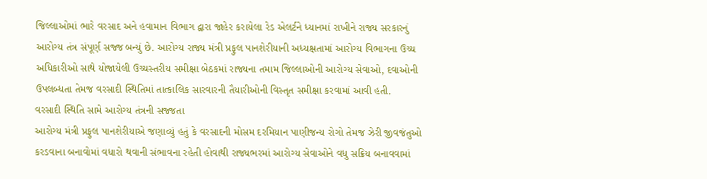જિલ્લાઓમાં ભારે વરસાદ અને હવામાન વિભાગ દ્વારા જાહેર કરાયેલા રેડ એલર્ટને ધ્યાનમાં રાખીને રાજ્ય સરકારનું આરોગ્ય તંત્ર સંપૂર્ણ સજ્જ બન્યું છે. આરોગ્ય રાજ્ય મંત્રી પ્રફુલ પાનશેરીયાની અધ્યક્ષતામાં આરોગ્ય વિભાગના ઉચ્ચ અધિકારીઓ સાથે યોજાયેલી ઉચ્ચસ્તરીય સમીક્ષા બેઠકમાં રાજ્યના તમામ જિલ્લાઓની આરોગ્ય સેવાઓ, દવાઓની ઉપલબ્ધતા તેમજ વરસાદી સ્થિતિમાં તાત્કાલિક સારવારની તૈયારીઓની વિસ્તૃત સમીક્ષા કરવામાં આવી હતી.
વરસાદી સ્થિતિ સામે આરોગ્ય તંત્રની સજ્જતા
આરોગ્ય મંત્રી પ્રફુલ પાનશેરીયાએ જણાવ્યું હતું કે વરસાદની મોસમ દરમિયાન પાણીજન્ય રોગો તેમજ ઝેરી જીવજંતુઓ કરડવાના બનાવોમાં વધારો થવાની સંભાવના રહેતી હોવાથી રાજ્યભરમાં આરોગ્ય સેવાઓને વધુ સક્રિય બનાવવામાં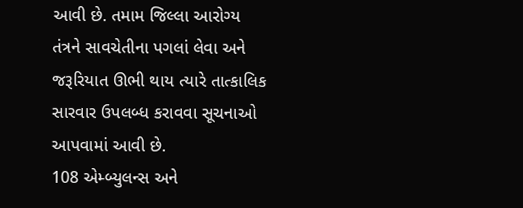આવી છે. તમામ જિલ્લા આરોગ્ય તંત્રને સાવચેતીના પગલાં લેવા અને જરૂરિયાત ઊભી થાય ત્યારે તાત્કાલિક સારવાર ઉપલબ્ધ કરાવવા સૂચનાઓ આપવામાં આવી છે.
108 એમ્બ્યુલન્સ અને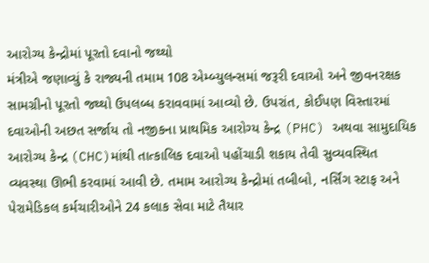આરોગ્ય કેન્દ્રોમાં પૂરતો દવાનો જથ્થો
મંત્રીએ જણાવ્યું કે રાજ્યની તમામ 108 એમ્બ્યુલન્સમાં જરૂરી દવાઓ અને જીવનરક્ષક સામગ્રીનો પૂરતો જથ્થો ઉપલબ્ધ કરાવવામાં આવ્યો છે. ઉપરાંત, કોઈપણ વિસ્તારમાં દવાઓની અછત સર્જાય તો નજીકના પ્રાથમિક આરોગ્ય કેન્દ્ર (PHC) અથવા સામુદાયિક આરોગ્ય કેન્દ્ર (CHC)માંથી તાત્કાલિક દવાઓ પહોંચાડી શકાય તેવી સુવ્યવસ્થિત વ્યવસ્થા ઊભી કરવામાં આવી છે. તમામ આરોગ્ય કેન્દ્રોમાં તબીબો, નર્સિંગ સ્ટાફ અને પેરામેડિકલ કર્મચારીઓને 24 કલાક સેવા માટે તૈયાર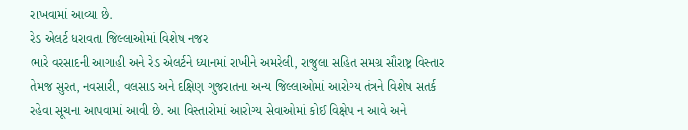રાખવામાં આવ્યા છે.
રેડ એલર્ટ ધરાવતા જિલ્લાઓમાં વિશેષ નજર
ભારે વરસાદની આગાહી અને રેડ એલર્ટને ધ્યાનમાં રાખીને અમરેલી, રાજુલા સહિત સમગ્ર સૌરાષ્ટ્ર વિસ્તાર તેમજ સુરત, નવસારી, વલસાડ અને દક્ષિણ ગુજરાતના અન્ય જિલ્લાઓમાં આરોગ્ય તંત્રને વિશેષ સતર્ક રહેવા સૂચના આપવામાં આવી છે. આ વિસ્તારોમાં આરોગ્ય સેવાઓમાં કોઈ વિક્ષેપ ન આવે અને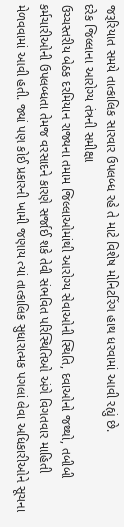જરૂરિયાત સમયે તાત્કાલિક સારવાર ઉપલબ્ધ રહે તે માટે વિશેષ મોનિટરિંગ હાથ ધરવામાં આવી રહ્યું છે.
દરેક જિલ્લાના આરોગ્ય તંત્રની સમીક્ષા
ઉચ્ચસ્તરીય બેઠક દરમિયાન રાજ્યના તમામ જિલ્લાઓમાંથી આરોગ્ય સેવાઓની સ્થિતિ, દવાઓનો જથ્થો, તબીબી કર્મચારીઓની ઉપલબ્ધતા તેમજ વરસાદને કારણે સર્જાઈ શકે તેવી સંભવિત પરિસ્થિતિઓ અંગે વિગતવાર માહિતી મેળવવામાં આવી હતી. જ્યાં પણ કોઈ પ્રકારની ખામી જણાય ત્યાં તાત્કાલિક સુધારાત્મક પગલાં લેવા અધિકારીઓને સૂચના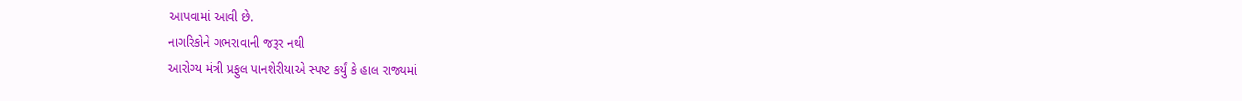આપવામાં આવી છે.
નાગરિકોને ગભરાવાની જરૂર નથી
આરોગ્ય મંત્રી પ્રફુલ પાનશેરીયાએ સ્પષ્ટ કર્યું કે હાલ રાજ્યમાં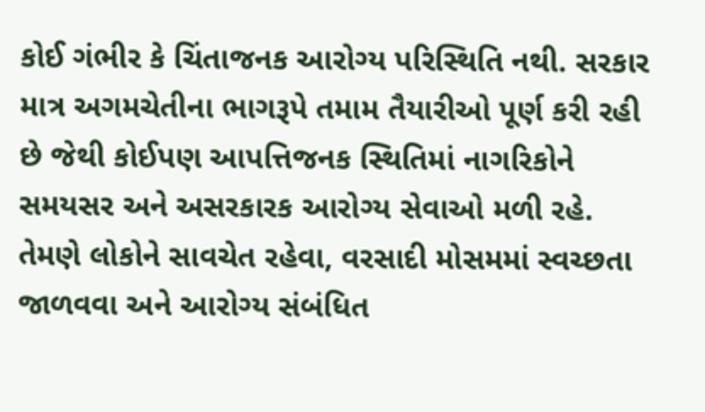કોઈ ગંભીર કે ચિંતાજનક આરોગ્ય પરિસ્થિતિ નથી. સરકાર માત્ર અગમચેતીના ભાગરૂપે તમામ તૈયારીઓ પૂર્ણ કરી રહી છે જેથી કોઈપણ આપત્તિજનક સ્થિતિમાં નાગરિકોને સમયસર અને અસરકારક આરોગ્ય સેવાઓ મળી રહે. તેમણે લોકોને સાવચેત રહેવા, વરસાદી મોસમમાં સ્વચ્છતા જાળવવા અને આરોગ્ય સંબંધિત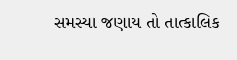સમસ્યા જણાય તો તાત્કાલિક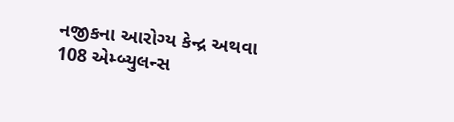નજીકના આરોગ્ય કેન્દ્ર અથવા 108 એમ્બ્યુલન્સ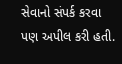સેવાનો સંપર્ક કરવા પણ અપીલ કરી હતી.